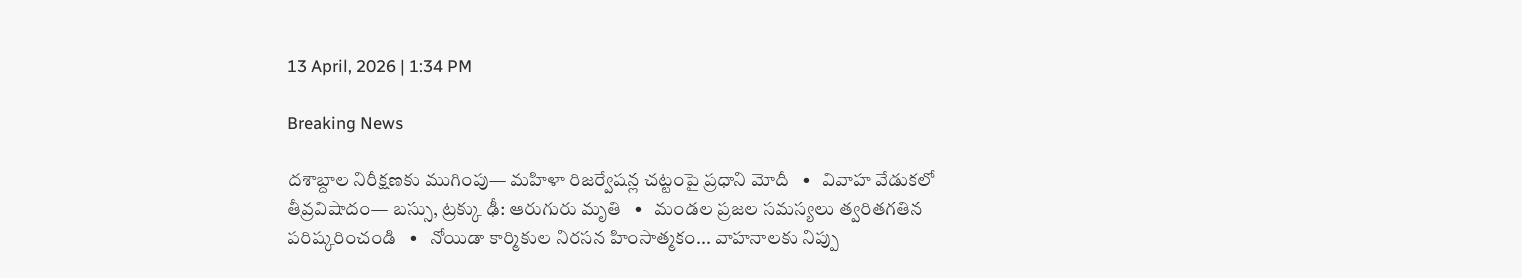13 April, 2026 | 1:34 PM

Breaking News

దశాబ్దాల నిరీక్షణకు ముగింపు— మహిళా రిజర్వేషన్ల చట్టంపై ప్రధాని మోదీ   •   వివాహ వేడుకలో తీవ్రవిషాదం— బస్సు, ట్రక్కు ఢీ: ఆరుగురు మృతి   •   మండల ప్రజల సమస్యలు త్వరితగతిన పరిష్కరించండి   •   నోయిడా కార్మికుల నిరసన హింసాత్మకం... వాహనాలకు నిప్పు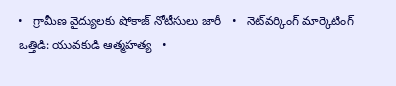•   గ్రామీణ వైద్యులకు షోకాజ్ నోటీసులు జారీ   •   నెట్‌వర్కింగ్ మార్కెటింగ్ ఒత్తిడి: యువకుడి ఆత్మహత్య   •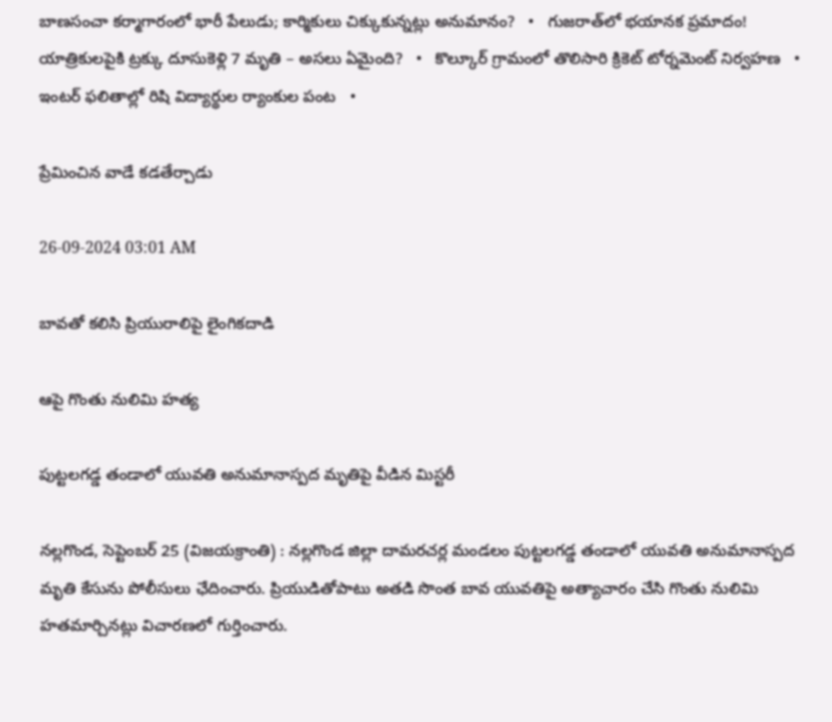బాణసంచా కర్మాగారంలో భారీ పేలుడు; కార్మికులు చిక్కుకున్నట్లు అనుమానం?   •   గుజరాత్‌లో భయానక ప్రమాదం! యాత్రికులపైకి ట్రక్కు దూసుకెళ్లి 7 మృతి – అసలు ఏమైంది?   •   కొల్కూర్ గ్రామంలో తొలిసారి క్రికెట్ టోర్నమెంట్ నిర్వహణ   •   ఇంటర్ ఫలితాల్లో రిషి విద్యార్థుల ర్యాంకుల పంట   •

ప్రేమించిన వాడే కడతేర్చాడు

26-09-2024 03:01 AM

బావతో కలిసి ప్రియురాలిపై లైంగికదాడి

ఆపై గొంతు నులిమి హత్య

పుట్టలగడ్డ తండాలో యువతి అనుమానాస్పద మృతిపై వీడిన మిస్టరీ

నల్లగొండ, సెప్టెంబర్ 25 (విజయక్రాంతి) : నల్లగొండ జిల్లా దామరచర్ల మండలం పుట్టలగడ్డ తండాలో యువతి అనుమానాస్పద మృతి కేసును పోలీసులు ఛేదించారు. ప్రియుడితోపాటు అతడి సొంత బావ యువతిపై అత్యాచారం చేసి గొంతు నులిమి హతమార్చినట్లు విచారణలో గుర్తించారు.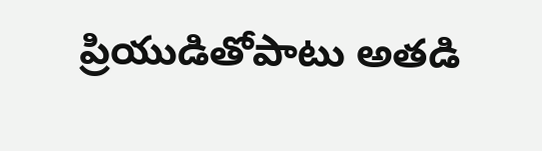ప్రియుడితోపాటు అతడి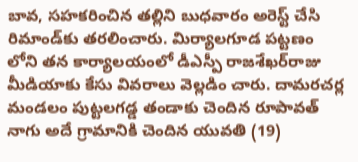బావ, సహకరించిన తల్లిని బుధవారం అరెస్ట్ చేసి రిమాండ్‌కు తరలించారు. మిర్యాలగూడ పట్టణం లోని తన కార్యాలయంలో డీఎస్పీ రాజశేఖర్‌రాజు మీడియాకు కేసు వివరాలు వెల్లడిం చారు. దామరచర్ల మండలం పుట్టలగడ్డ తండాకు చెందిన రూపావత్ నాగు అదే గ్రామానికి చెందిన యువతి (19)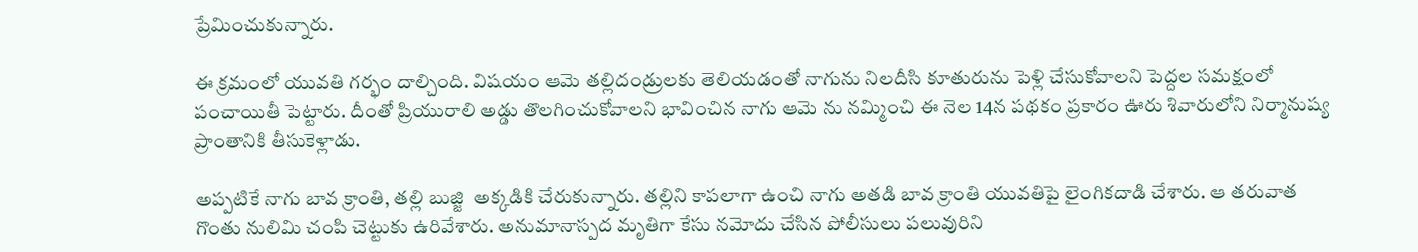ప్రేమించుకున్నారు.

ఈ క్రమంలో యువతి గర్భం దాల్చింది. విషయం ఆమె తల్లిదండ్రులకు తెలియడంతో నాగును నిలదీసి కూతురును పెళ్లి చేసుకోవాలని పెద్దల సమక్షంలో పంచాయితీ పెట్టారు. దీంతో ప్రియురాలి అడ్డు తొలగించుకోవాలని భావించిన నాగు ఆమె ను నమ్మించి ఈ నెల 14న పథకం ప్రకారం ఊరు శివారులోని నిర్మానుష్య ప్రాంతానికి తీసుకెళ్లాడు.

అప్పటికే నాగు బావ క్రాంతి, తల్లి బుజ్జి  అక్కడికి చేరుకున్నారు. తల్లిని కాపలాగా ఉంచి నాగు అతడి బావ క్రాంతి యువతిపై లైంగికదాడి చేశారు. ఆ తరువాత గొంతు నులిమి చంపి చెట్టుకు ఉరివేశారు. అనుమానాస్పద మృతిగా కేసు నమోదు చేసిన పోలీసులు పలువురిని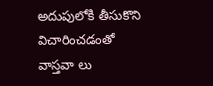అదుపులోకి తీసుకొని విచారించడంతో వాస్తవా లు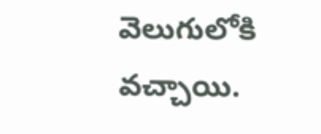వెలుగులోకి వచ్చాయి.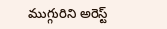ముగ్గురిని అరెస్ట్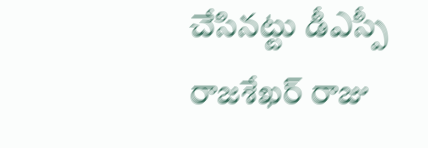చేసినట్టు డీఎస్పీ రాజశేఖర్ రాజు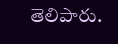తెలిపారు.